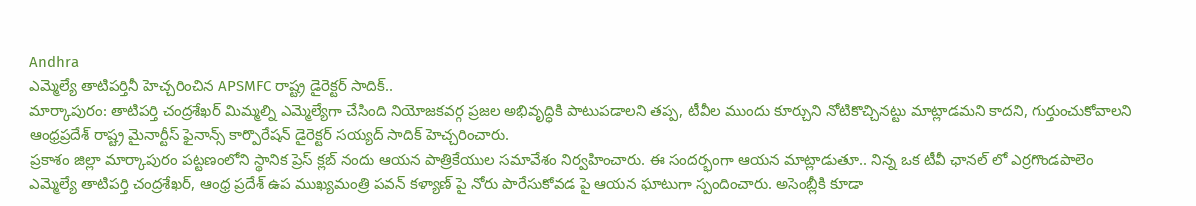Andhra
ఎమ్మెల్యే తాటిపర్తినీ హెచ్చరించిన APSMFC రాష్ట్ర డైరెక్టర్ సాదిక్..
మార్కాపురం: తాటిపర్తి చంద్రశేఖర్ మిమ్మల్ని ఎమ్మెల్యేగా చేసింది నియోజకవర్గ ప్రజల అభివృద్ధికి పాటుపడాలని తప్ప, టీవీల ముందు కూర్చుని నోటికొచ్చినట్టు మాట్లాడమని కాదని, గుర్తుంచుకోవాలని ఆంధ్రప్రదేశ్ రాష్ట్ర మైనార్టీస్ ఫైనాన్స్ కార్పొరేషన్ డైరెక్టర్ సయ్యద్ సాదిక్ హెచ్చరించారు.
ప్రకాశం జిల్లా మార్కాపురం పట్టణంలోని స్థానిక ప్రెస్ క్లబ్ నందు ఆయన పాత్రికేయుల సమావేశం నిర్వహించారు. ఈ సందర్భంగా ఆయన మాట్లాడుతూ.. నిన్న ఒక టీవీ ఛానల్ లో ఎర్రగొండపాలెం ఎమ్మెల్యే తాటిపర్తి చంద్రశేఖర్, ఆంధ్ర ప్రదేశ్ ఉప ముఖ్యమంత్రి పవన్ కళ్యాణ్ పై నోరు పారేసుకోవడ పై ఆయన ఘాటుగా స్పందించారు. అసెంబ్లీకి కూడా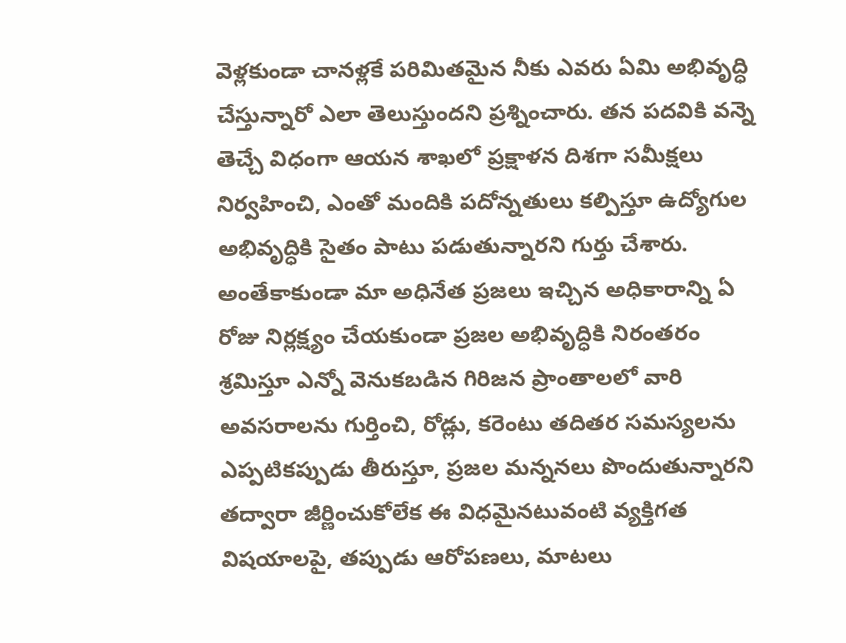వెళ్లకుండా చానళ్లకే పరిమితమైన నీకు ఎవరు ఏమి అభివృద్ధి చేస్తున్నారో ఎలా తెలుస్తుందని ప్రశ్నించారు. తన పదవికి వన్నె తెచ్చే విధంగా ఆయన శాఖలో ప్రక్షాళన దిశగా సమీక్షలు నిర్వహించి, ఎంతో మందికి పదోన్నతులు కల్పిస్తూ ఉద్యోగుల అభివృద్ధికి సైతం పాటు పడుతున్నారని గుర్తు చేశారు. అంతేకాకుండా మా అధినేత ప్రజలు ఇచ్చిన అధికారాన్ని ఏ రోజు నిర్లక్ష్యం చేయకుండా ప్రజల అభివృద్ధికి నిరంతరం శ్రమిస్తూ ఎన్నో వెనుకబడిన గిరిజన ప్రాంతాలలో వారి అవసరాలను గుర్తించి, రోడ్లు, కరెంటు తదితర సమస్యలను ఎప్పటికప్పుడు తీరుస్తూ, ప్రజల మన్ననలు పొందుతున్నారని తద్వారా జీర్ణించుకోలేక ఈ విధమైనటువంటి వ్యక్తిగత విషయాలపై, తప్పుడు ఆరోపణలు, మాటలు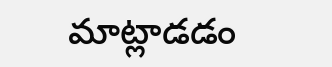మాట్లాడడం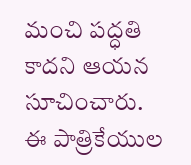మంచి పద్ధతి కాదని ఆయన సూచించారు.
ఈ పాత్రికేయుల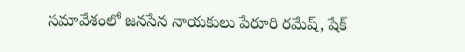సమావేశంలో జనసేన నాయకులు పేరూరి రమేష్, షేక్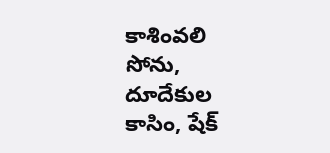కాశింవలి సోను, దూదేకుల కాసిం, షేక్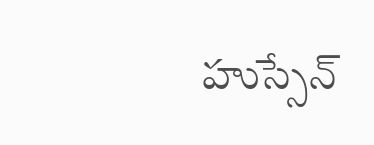హుస్సేన్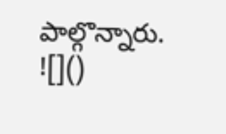పాల్గొన్నారు.
![]()